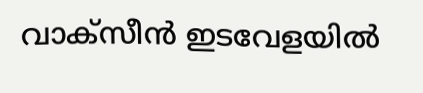വാക്സീന്‍ ഇടവേളയില്‍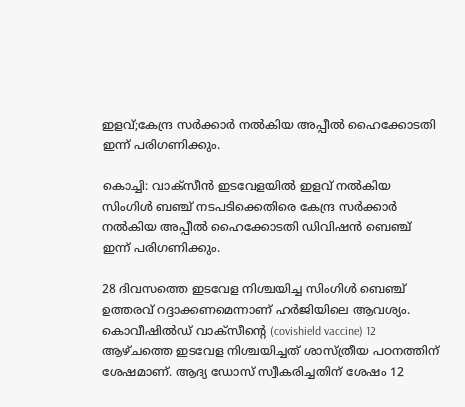ഇളവ്;കേന്ദ്ര സര്‍ക്കാര്‍ നല്‍കിയ അപ്പീല്‍ ഹൈക്കോടതി ഇന്ന് പരിഗണിക്കും.

കൊച്ചി: വാക്സീന്‍ ഇടവേളയില്‍ ഇളവ് നല്‍കിയ സിംഗിള്‍ ബഞ്ച് നടപടിക്കെതിരെ കേന്ദ്ര സര്‍ക്കാര്‍ നല്‍കിയ അപ്പീല്‍ ഹൈക്കോടതി ഡിവിഷന്‍ ബെഞ്ച് ഇന്ന് പരിഗണിക്കും.

28 ദിവസത്തെ ഇടവേള നിശ്ചയിച്ച സിംഗിള്‍ ബെഞ്ച് ഉത്തരവ് റദ്ദാക്കണമെന്നാണ് ഹര്‍ജിയിലെ ആവശ്യം. കൊവീഷില്‍ഡ് വാക്സീന്‍റെ (covishield vaccine) 12 ആഴ്ചത്തെ ഇടവേള നിശ്ചയിച്ചത് ശാസ്ത്രീയ പഠനത്തിന് ശേഷമാണ്. ആദ്യ ഡോസ് സ്വീകരിച്ചതിന് ശേഷം 12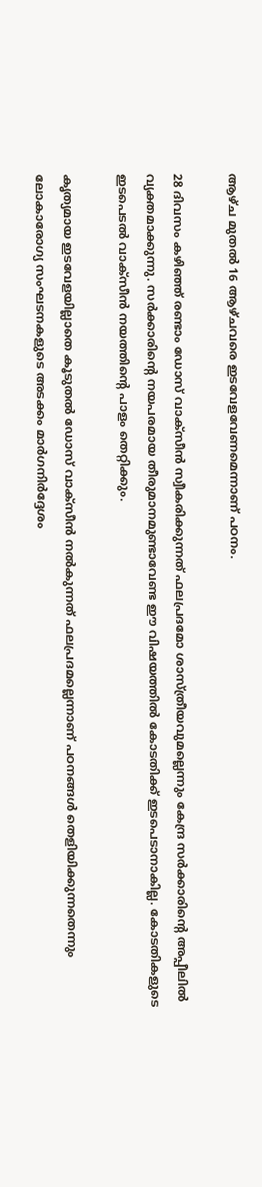ആഴ്ച മുതല്‍ 16 ആഴ്ചവരെ ഇടവേളവേണമെന്നാണ് പഠനം.

28 ദിവസം കഴിഞ്ഞ് രണ്ടാം ഡോസ് വാക്സീന്‍ സ്വീകരിക്കുന്നത് ഫലപ്രദമോ ശാസ്ത്രീയവുമല്ലെന്നും കേന്ദ്ര സര്‍ക്കാരിന്‍റെ അപ്പീലില്‍ വ്യക്തമാക്കുന്നു. സര്‍ക്കാരിന്‍റെ നയപരമായ തീരുമാനമുണ്ടാവേണ്ട ഈ വിഷയത്തില്‍ കോടതിക്ക് ഇടപെടാനാകില്ല. കോടതികളുടെ ഇടപെടല്‍ വാക്സീന്‍ നയത്തിന്‍റെ പാളം തെറ്റിക്കും.

കൃത്യമായ ഇടവേളയില്ലാതെ കൂടുതല്‍ ഡോസ് വാക്സീന്‍ നല്‍കുന്നത് ഫലപ്രദമല്ലെന്നാണ് പഠനങ്ങള്‍ തെളിയിക്കുന്നതെന്നും ലോകാരോഗ്യ സംഘടനകളുടെ അടക്കം മാര്‍‍ഗനിര്‍ദ്ദേശം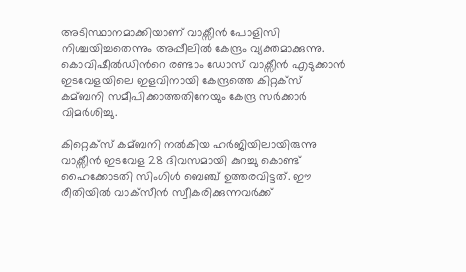അടിസ്ഥാനമാക്കിയാണ് വാക്സീന്‍ പോളിസി നിശ്ചയിച്ചതെന്നും അപ്പീലില്‍ കേന്ദ്രം വ്യക്തമാക്കുന്നു. കൊവിഷീല്‍ഡിന്‍റെ രണ്ടാം ഡോസ് വാക്സീന്‍ എടുക്കാന്‍ ഇടവേളയിലെ ഇളവിനായി കേന്ദ്രത്തെ കിറ്റക്സ് കമ്ബനി സമീപിക്കാത്തതിനേയും കേന്ദ്ര സര്‍ക്കാര്‍ വിമര്‍ശിച്ചു.

കിറ്റെക്സ് കമ്ബനി നല്‍കിയ ഹര്‍ജിയിലായിരുന്നു വാക്സീന്‍ ഇടവേള 28 ദിവസമായി കുറച്ചു കൊണ്ട് ഹൈക്കോടതി സിംഗിള്‍ ബെഞ്ച് ഉത്തരവിട്ടത്. ഈ രീതിയില്‍ വാക്‌സീന്‍ സ്വീകരിക്കുന്നവര്‍ക്ക്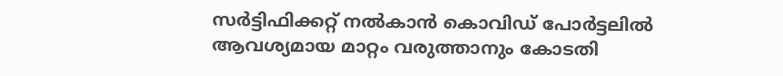സര്‍ട്ടിഫിക്കറ്റ് നല്‍കാന്‍ കൊവിഡ് പോര്‍ട്ടലില്‍ ആവശ്യമായ മാറ്റം വരുത്താനും കോടതി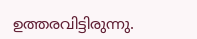ഉത്തരവിട്ടിരുന്നു.